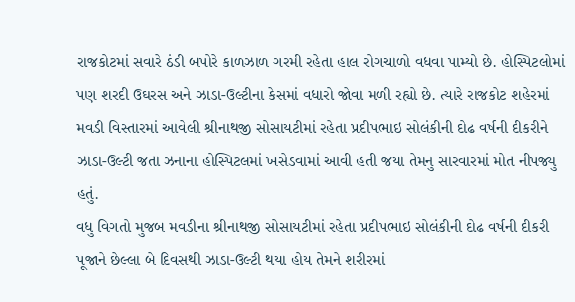રાજકોટમાં સવારે ઠંડી બપોરે કાળઝાળ ગરમી રહેતા હાલ રોગચાળો વધવા પામ્યો છે. હોસ્પિટલોમાં પણ શરદી ઉઘરસ અને ઝાડા-ઉલ્ટીના કેસમાં વધારો જોવા મળી રહ્યો છે. ત્યારે રાજકોટ શહેરમાં મવડી વિસ્તારમાં આવેલી શ્રીનાથજી સોસાયટીમાં રહેતા પ્રદીપભાઇ સોલંકીની દોઢ વર્ષની દીકરીને ઝાડા-ઉલ્ટી જતા ઝનાના હોસ્પિટલમાં ખસેડવામાં આવી હતી જયા તેમનુ સારવારમાં મોત નીપજ્યુ હતું.
વધુ વિગતો મુજબ મવડીના શ્રીનાથજી સોસાયટીમાં રહેતા પ્રદીપભાઇ સોલંકીની દોઢ વર્ષની દીકરી પૂજાને છેલ્લા બે દિવસથી ઝાડા-ઉલ્ટી થયા હોય તેમને શરીરમાં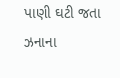પાણી ઘટી જતા ઝનાના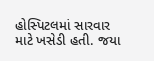હોસ્પિટલમાં સારવાર માટે ખસેડી હતી. જયા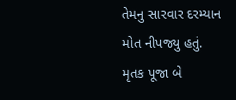તેમનુ સારવાર દરમ્યાન મોત નીપજ્યુ હતું. મૃતક પૂજા બે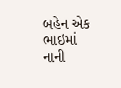બહેન એક ભાઇમાં નાની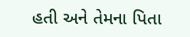હતી અને તેમના પિતા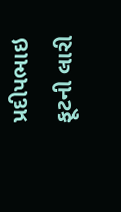પ્રદીપભાઇ ફૂટની લારી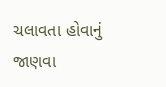ચલાવતા હોવાનું જાણવા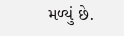મળ્યું છે.